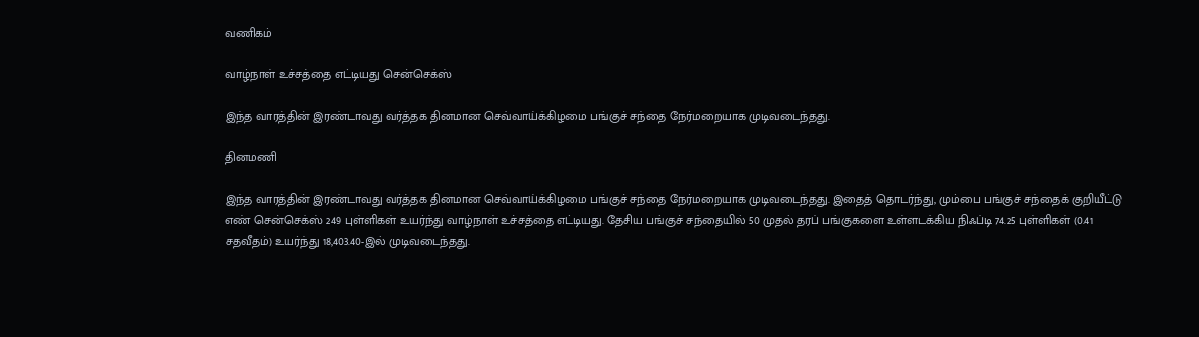வணிகம்

வாழ்நாள் உச்சத்தை எட்டியது சென்செக்ஸ்

இந்த வாரத்தின் இரண்டாவது வர்த்தக தினமான செவ்வாய்க்கிழமை பங்குச் சந்தை நேர்மறையாக முடிவடைந்தது.

தினமணி

இந்த வாரத்தின் இரண்டாவது வர்த்தக தினமான செவ்வாய்க்கிழமை பங்குச் சந்தை நேர்மறையாக முடிவடைந்தது. இதைத் தொடர்ந்து, மும்பை பங்குச் சந்தைக் குறியீட்டு எண் சென்செக்ஸ் 249 புள்ளிகள் உயர்ந்து வாழ்நாள் உச்சத்தை எட்டியது. தேசிய பங்குச் சந்தையில் 50 முதல் தரப் பங்குகளை உள்ளடக்கிய நிஃப்டி 74.25 புள்ளிகள் (0.41 சதவீதம்) உயர்ந்து 18,403.40-இல் முடிவடைந்தது.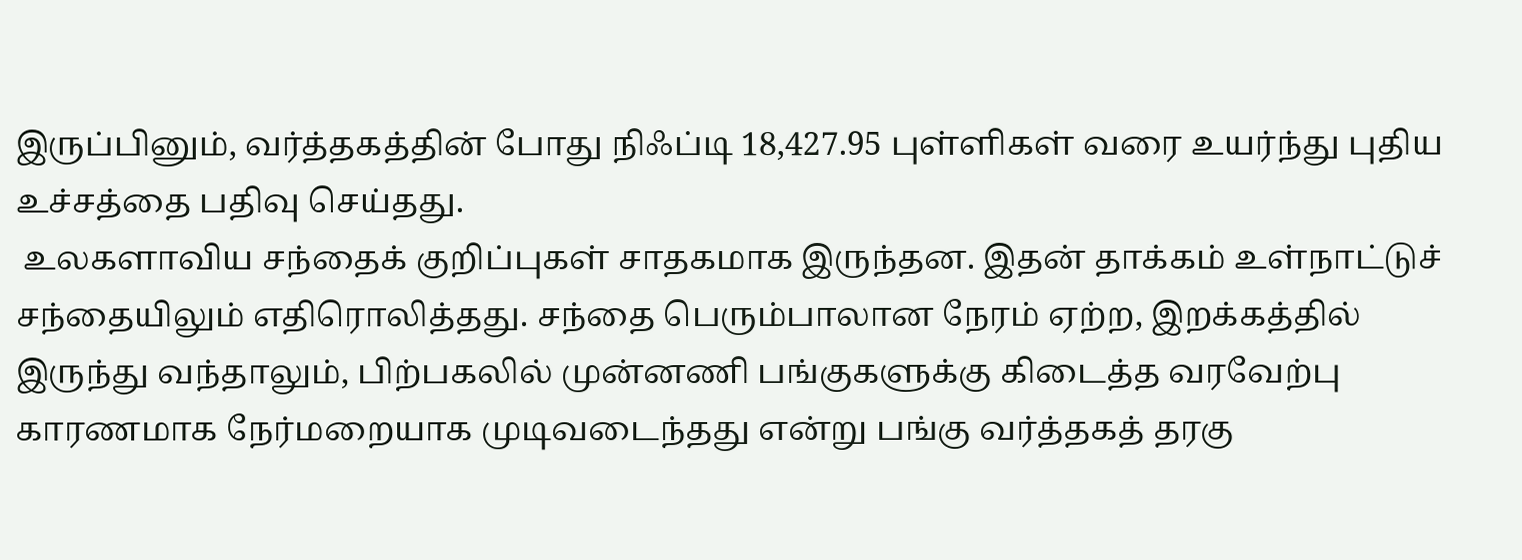இருப்பினும், வர்த்தகத்தின் போது நிஃப்டி 18,427.95 புள்ளிகள் வரை உயர்ந்து புதிய உச்சத்தை பதிவு செய்தது.
 உலகளாவிய சந்தைக் குறிப்புகள் சாதகமாக இருந்தன. இதன் தாக்கம் உள்நாட்டுச் சந்தையிலும் எதிரொலித்தது. சந்தை பெரும்பாலான நேரம் ஏற்ற, இறக்கத்தில் இருந்து வந்தாலும், பிற்பகலில் முன்னணி பங்குகளுக்கு கிடைத்த வரவேற்பு காரணமாக நேர்மறையாக முடிவடைந்தது என்று பங்கு வர்த்தகத் தரகு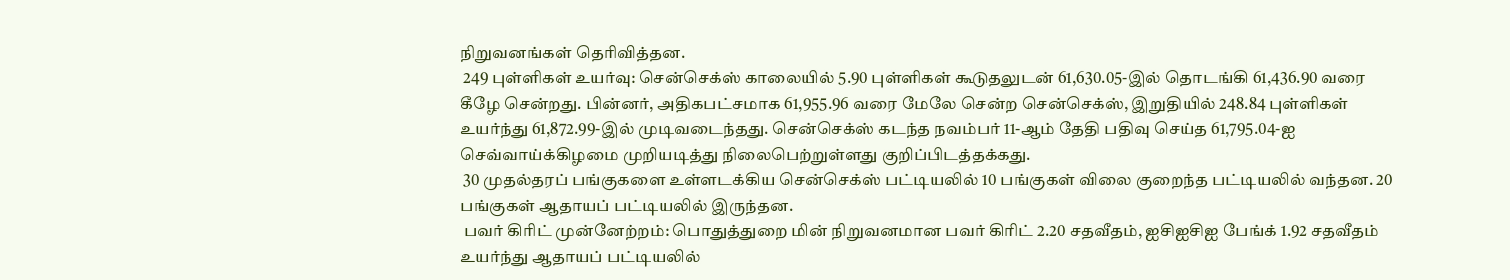நிறுவனங்கள் தெரிவித்தன.
 249 புள்ளிகள் உயர்வு: சென்செக்ஸ் காலையில் 5.90 புள்ளிகள் கூடுதலுடன் 61,630.05-இல் தொடங்கி 61,436.90 வரை கீழே சென்றது. பின்னர், அதிகபட்சமாக 61,955.96 வரை மேலே சென்ற சென்செக்ஸ், இறுதியில் 248.84 புள்ளிகள் உயர்ந்து 61,872.99-இல் முடிவடைந்தது. சென்செக்ஸ் கடந்த நவம்பர் 11-ஆம் தேதி பதிவு செய்த 61,795.04-ஐ செவ்வாய்க்கிழமை முறியடித்து நிலைபெற்றுள்ளது குறிப்பிடத்தக்கது.
 30 முதல்தரப் பங்குகளை உள்ளடக்கிய சென்செக்ஸ் பட்டியலில் 10 பங்குகள் விலை குறைந்த பட்டியலில் வந்தன. 20 பங்குகள் ஆதாயப் பட்டியலில் இருந்தன.
 பவர் கிரிட் முன்னேற்றம்: பொதுத்துறை மின் நிறுவனமான பவர் கிரிட் 2.20 சதவீதம், ஐசிஐசிஐ பேங்க் 1.92 சதவீதம் உயர்ந்து ஆதாயப் பட்டியலில்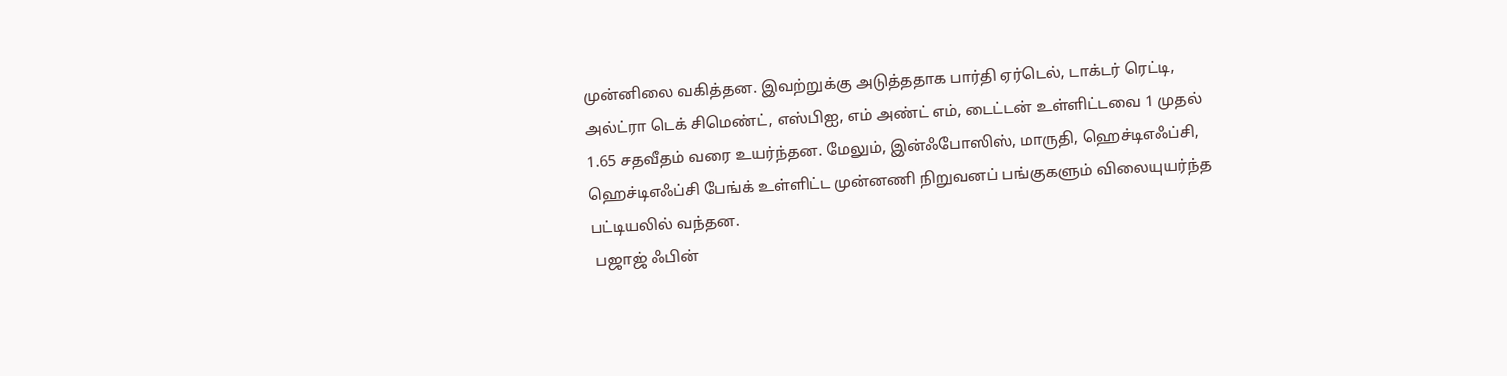முன்னிலை வகித்தன. இவற்றுக்கு அடுத்ததாக பார்தி ஏர்டெல், டாக்டர் ரெட்டி, அல்ட்ரா டெக் சிமெண்ட், எஸ்பிஐ, எம் அண்ட் எம், டைட்டன் உள்ளிட்டவை 1 முதல் 1.65 சதவீதம் வரை உயர்ந்தன. மேலும், இன்ஃபோஸிஸ், மாருதி, ஹெச்டிஎஃப்சி, ஹெச்டிஎஃப்சி பேங்க் உள்ளிட்ட முன்னணி நிறுவனப் பங்குகளும் விலையுயர்ந்த பட்டியலில் வந்தன.
 பஜாஜ் ஃபின்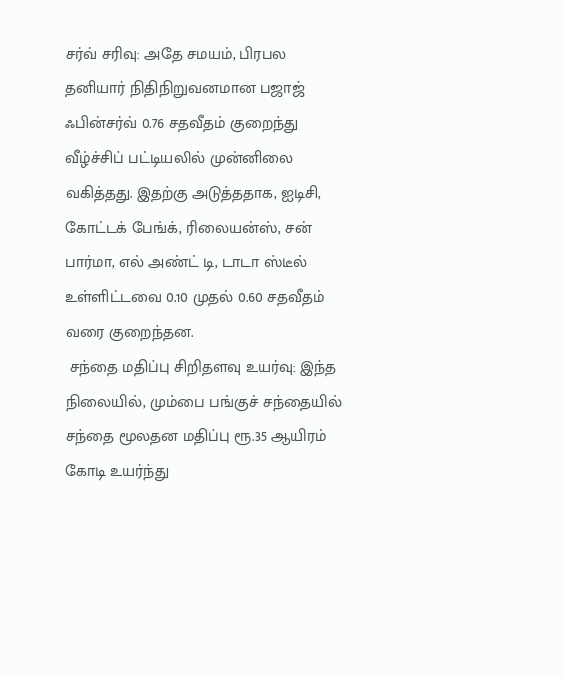சர்வ் சரிவு: அதே சமயம், பிரபல தனியார் நிதிநிறுவனமான பஜாஜ் ஃபின்சர்வ் 0.76 சதவீதம் குறைந்து வீழ்ச்சிப் பட்டியலில் முன்னிலை வகித்தது. இதற்கு அடுத்ததாக, ஐடிசி, கோட்டக் பேங்க், ரிலையன்ஸ், சன் பார்மா, எல் அண்ட் டி, டாடா ஸ்டீல் உள்ளிட்டவை 0.10 முதல் 0.60 சதவீதம் வரை குறைந்தன.
 சந்தை மதிப்பு சிறிதளவு உயர்வு: இந்த நிலையில், மும்பை பங்குச் சந்தையில் சந்தை மூலதன மதிப்பு ரூ.35 ஆயிரம் கோடி உயர்ந்து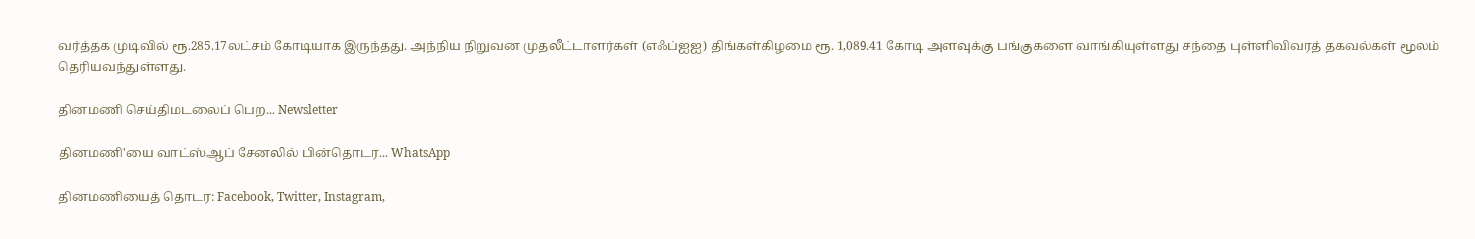வர்த்தக முடிவில் ரூ.285.17லட்சம் கோடியாக இருந்தது. அந்நிய நிறுவன முதலீட்டாளர்கள் (எஃப்ஐஐ) திங்கள்கிழமை ரூ. 1,089.41 கோடி அளவுக்கு பங்குகளை வாங்கியுள்ளது சந்தை புள்ளிவிவரத் தகவல்கள் மூலம் தெரியவந்துள்ளது.

தினமணி செய்திமடலைப் பெற... Newsletter

தினமணி'யை வாட்ஸ்ஆப் சேனலில் பின்தொடர... WhatsApp

தினமணியைத் தொடர: Facebook, Twitter, Instagram,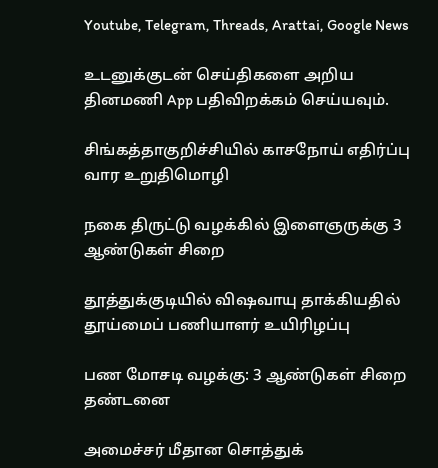Youtube, Telegram, Threads, Arattai, Google News

உடனுக்குடன் செய்திகளை அறிய தினமணி App பதிவிறக்கம் செய்யவும்.

சிங்கத்தாகுறிச்சியில் காசநோய் எதிர்ப்பு வார உறுதிமொழி

நகை திருட்டு வழக்கில் இளைஞருக்கு 3 ஆண்டுகள் சிறை

தூத்துக்குடியில் விஷவாயு தாக்கியதில் தூய்மைப் பணியாளர் உயிரிழப்பு

பண மோசடி வழக்கு: 3 ஆண்டுகள் சிறை தண்டனை

அமைச்சர் மீதான சொத்துக்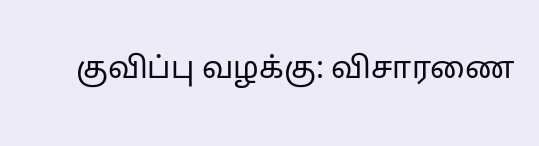குவிப்பு வழக்கு: விசாரணை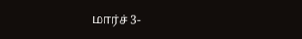மார்ச் 3-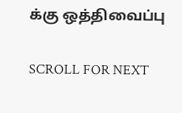க்கு ஒத்திவைப்பு

SCROLL FOR NEXT